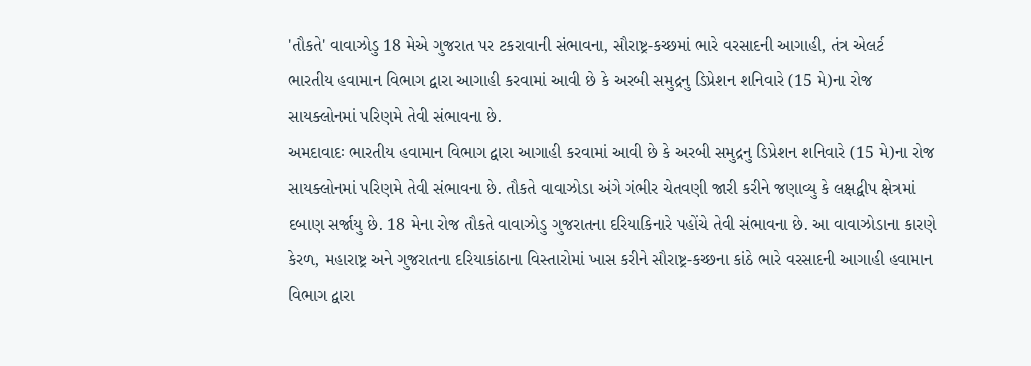'તૌકતે' વાવાઝોડુ 18 મેએ ગુજરાત પર ટકરાવાની સંભાવના, સૌરાષ્ટ્ર-કચ્છમાં ભારે વરસાદની આગાહી, તંત્ર એલર્ટ
ભારતીય હવામાન વિભાગ દ્વારા આગાહી કરવામાં આવી છે કે અરબી સમુદ્રનુ ડિપ્રેશન શનિવારે (15 મે)ના રોજ સાયક્લોનમાં પરિણમે તેવી સંભાવના છે.
અમદાવાદઃ ભારતીય હવામાન વિભાગ દ્વારા આગાહી કરવામાં આવી છે કે અરબી સમુદ્રનુ ડિપ્રેશન શનિવારે (15 મે)ના રોજ સાયક્લોનમાં પરિણમે તેવી સંભાવના છે. તૌકતે વાવાઝોડા અંગે ગંભીર ચેતવણી જારી કરીને જણાવ્યુ કે લક્ષદ્વીપ ક્ષેત્રમાં દબાણ સર્જાયુ છે. 18 મેના રોજ તૌકતે વાવાઝોડુ ગુજરાતના દરિયાકિનારે પહોંચે તેવી સંભાવના છે. આ વાવાઝોડાના કારણે કેરળ, મહારાષ્ટ્ર અને ગુજરાતના દરિયાકાંઠાના વિસ્તારોમાં ખાસ કરીને સૌરાષ્ટ્ર-કચ્છના કાંઠે ભારે વરસાદની આગાહી હવામાન વિભાગ દ્વારા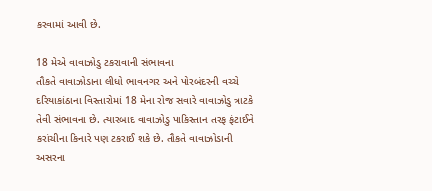કરવામાં આવી છે.

18 મેએ વાવાઝોડુ ટકરાવાની સંભાવના
તૌકતે વાવાઝોડાના લીધો ભાવનગર અને પોરબંદરની વચ્ચે દરિયાકાંઠાના વિસ્તારોમાં 18 મેના રોજ સવારે વાવાઝોડુ ત્રાટકે તેવી સંભાવના છે. ત્યારબાદ વાવાઝોડુ પાકિસ્તાન તરફ ફંટાઈને કરાંચીના કિનારે પણ ટકરાઈ શકે છે. તૌકતે વાવાઝોડાની અસરના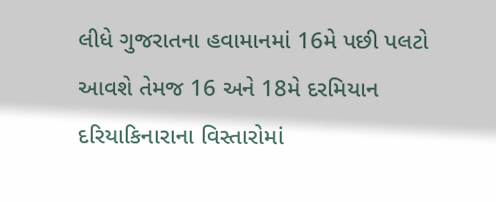લીધે ગુજરાતના હવામાનમાં 16મે પછી પલટો આવશે તેમજ 16 અને 18મે દરમિયાન દરિયાકિનારાના વિસ્તારોમાં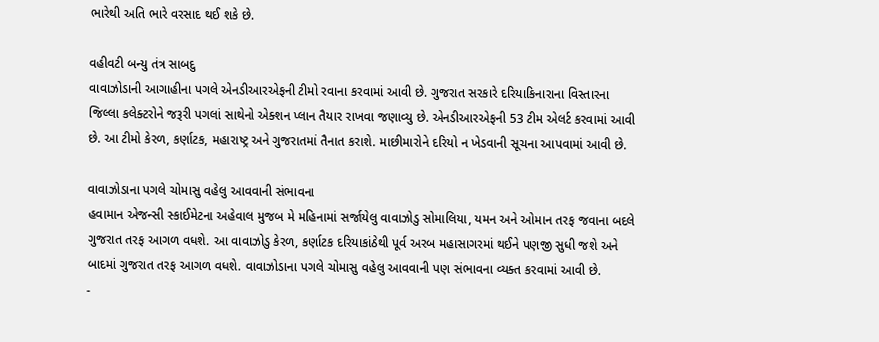ભારેથી અતિ ભારે વરસાદ થઈ શકે છે.

વહીવટી બન્યુ તંત્ર સાબદુ
વાવાઝોડાની આગાહીના પગલે એનડીઆરએફની ટીમો રવાના કરવામાં આવી છે. ગુજરાત સરકારે દરિયાકિનારાના વિસ્તારના જિલ્લા કલેક્ટરોને જરૂરી પગલાં સાથેનો એક્શન પ્લાન તૈયાર રાખવા જણાવ્યુ છે. એનડીઆરએફની 53 ટીમ એલર્ટ કરવામાં આવી છે. આ ટીમો કેરળ, કર્ણાટક, મહારાષ્ટ્ર અને ગુજરાતમાં તૈનાત કરાશે. માછીમારોને દરિયો ન ખેડવાની સૂચના આપવામાં આવી છે.

વાવાઝોડાના પગલે ચોમાસુ વહેલુ આવવાની સંભાવના
હવામાન એજન્સી સ્કાઈમેટના અહેવાલ મુજબ મે મહિનામાં સર્જાયેલુ વાવાઝોડુ સોમાલિયા, યમન અને ઓમાન તરફ જવાના બદલે ગુજરાત તરફ આગળ વધશે. આ વાવાઝોડુ કેરળ, કર્ણાટક દરિયાકાંઠેથી પૂર્વ અરબ મહાસાગરમાં થઈને પણજી સુધી જશે અને બાદમાં ગુજરાત તરફ આગળ વધશે. વાવાઝોડાના પગલે ચોમાસુ વહેલુ આવવાની પણ સંભાવના વ્યક્ત કરવામાં આવી છે.
-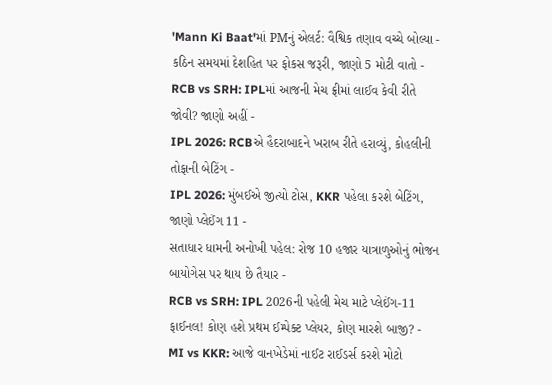'Mann Ki Baat'માં PMનું એલર્ટ: વૈશ્વિક તણાવ વચ્ચે બોલ્યા - કઠિન સમયમાં દેશહિત પર ફોકસ જરૂરી, જાણો 5 મોટી વાતો -
RCB vs SRH: IPLમાં આજની મેચ ફ્રીમાં લાઈવ કેવી રીતે જોવી? જાણો અહીં -
IPL 2026: RCBએ હૈદરાબાદને ખરાબ રીતે હરાવ્યું, કોહલીની તોફાની બેટિંગ -
IPL 2026: મુંબઈએ જીત્યો ટોસ, KKR પહેલા કરશે બેટિંગ, જાણો પ્લેઈંગ 11 -
સતાધાર ધામની અનોખી પહેલ: રોજ 10 હજાર યાત્રાળુઓનું ભોજન બાયોગેસ પર થાય છે તૈયાર -
RCB vs SRH: IPL 2026ની પહેલી મેચ માટે પ્લેઈંગ-11 ફાઈનલ! કોણ હશે પ્રથમ ઈમ્પેક્ટ પ્લેયર, કોણ મારશે બાજી? -
MI vs KKR: આજે વાનખેડેમાં નાઈટ રાઈડર્સ કરશે મોટો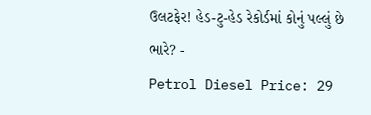ઉલટફેર! હેડ-ટુ-હેડ રેકોર્ડમાં કોનું પલ્લું છે ભારે? -
Petrol Diesel Price: 29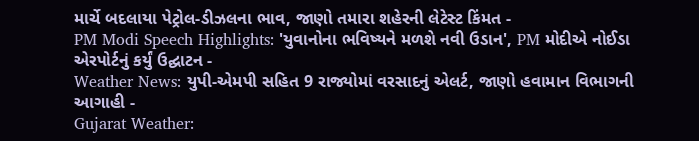માર્ચે બદલાયા પેટ્રોલ-ડીઝલના ભાવ, જાણો તમારા શહેરની લેટેસ્ટ કિંમત -
PM Modi Speech Highlights: 'યુવાનોના ભવિષ્યને મળશે નવી ઉડાન', PM મોદીએ નોઈડા એરપોર્ટનું કર્યું ઉદ્ઘાટન -
Weather News: યુપી-એમપી સહિત 9 રાજ્યોમાં વરસાદનું એલર્ટ, જાણો હવામાન વિભાગની આગાહી -
Gujarat Weather: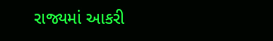રાજ્યમાં આકરી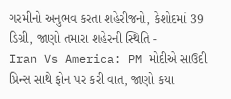ગરમીનો અનુભવ કરતા શહેરીજનો, કેશોદમાં 39 ડિગ્રી, જાણો તમારા શહેરની સ્થિતિ -
Iran Vs America: PM મોદીએ સાઉદી પ્રિન્સ સાથે ફોન પર કરી વાત, જાણો કયા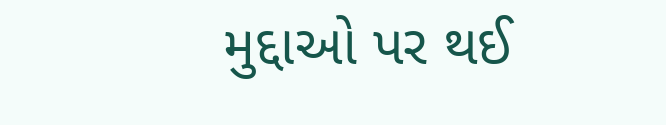મુદ્દાઓ પર થઈ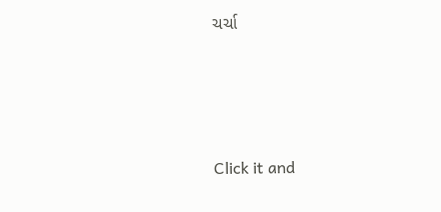ચર્ચા






Click it and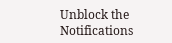Unblock the Notifications